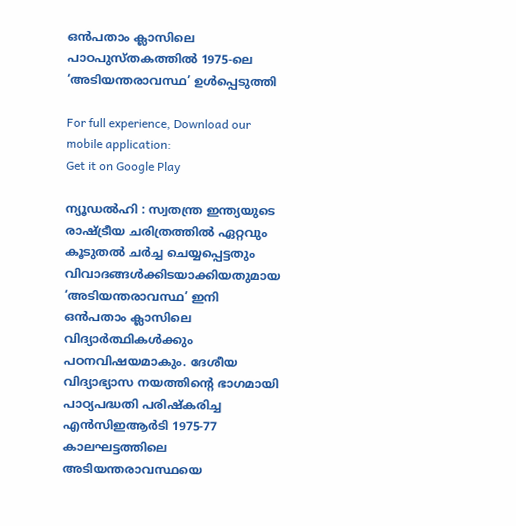ഒൻപതാം ക്ലാസിലെ പാഠപുസ്തകത്തിൽ 1975-ലെ ‘അടിയന്തരാവസ്ഥ’ ഉൾപ്പെടുത്തി

For full experience, Download our mobile application:
Get it on Google Play

ന്യൂഡൽഹി : സ്വതന്ത്ര ഇന്ത്യയുടെ രാഷ്ട്രീയ ചരിത്രത്തിൽ ഏറ്റവും കൂടുതൽ ചർച്ച ചെയ്യപ്പെട്ടതും വിവാദങ്ങൾക്കിടയാക്കിയതുമായ ‘അടിയന്തരാവസ്ഥ’ ഇനി ഒൻപതാം ക്ലാസിലെ വിദ്യാർത്ഥികൾക്കും പഠനവിഷയമാകും. ദേശീയ വിദ്യാഭ്യാസ നയത്തിന്റെ ഭാഗമായി പാഠ്യപദ്ധതി പരിഷ്കരിച്ച എൻസിഇആർടി 1975-77 കാലഘട്ടത്തിലെ അടിയന്തരാവസ്ഥയെ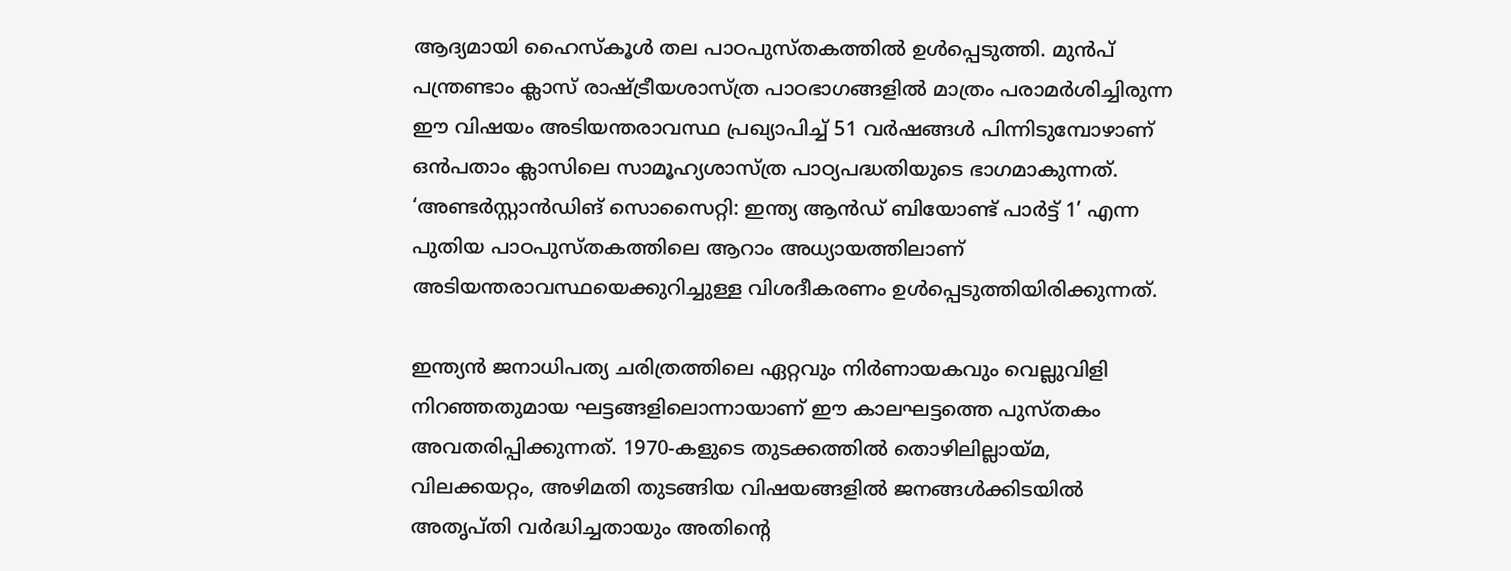ആദ്യമായി ഹൈസ്‌കൂൾ തല പാഠപുസ്തകത്തിൽ ഉൾപ്പെടുത്തി. മുൻപ് പന്ത്രണ്ടാം ക്ലാസ് രാഷ്ട്രീയശാസ്ത്ര പാഠഭാഗങ്ങളിൽ മാത്രം പരാമർശിച്ചിരുന്ന ഈ വിഷയം അടിയന്തരാവസ്ഥ പ്രഖ്യാപിച്ച് 51 വർഷങ്ങൾ പിന്നിടുമ്പോഴാണ് ഒൻപതാം ക്ലാസിലെ സാമൂഹ്യശാസ്ത്ര പാഠ്യപദ്ധതിയുടെ ഭാഗമാകുന്നത്. ‘അണ്ടർസ്റ്റാൻഡിങ് സൊസൈറ്റി: ഇന്ത്യ ആൻഡ് ബിയോണ്ട് പാർട്ട് 1’ എന്ന പുതിയ പാഠപുസ്തകത്തിലെ ആറാം അധ്യായത്തിലാണ് അടിയന്തരാവസ്ഥയെക്കുറിച്ചുള്ള വിശദീകരണം ഉൾപ്പെടുത്തിയിരിക്കുന്നത്.

ഇന്ത്യൻ ജനാധിപത്യ ചരിത്രത്തിലെ ഏറ്റവും നിർണായകവും വെല്ലുവിളി നിറഞ്ഞതുമായ ഘട്ടങ്ങളിലൊന്നായാണ് ഈ കാലഘട്ടത്തെ പുസ്തകം അവതരിപ്പിക്കുന്നത്. 1970-കളുടെ തുടക്കത്തിൽ തൊഴിലില്ലായ്മ, വിലക്കയറ്റം, അഴിമതി തുടങ്ങിയ വിഷയങ്ങളിൽ ജനങ്ങൾക്കിടയിൽ അതൃപ്തി വർദ്ധിച്ചതായും അതിന്റെ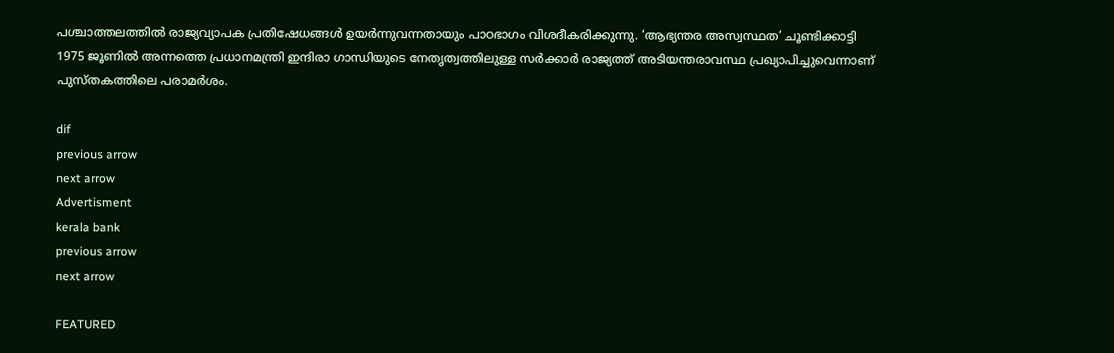പശ്ചാത്തലത്തിൽ രാജ്യവ്യാപക പ്രതിഷേധങ്ങൾ ഉയർന്നുവന്നതായും പാഠഭാഗം വിശദീകരിക്കുന്നു. ‘ആഭ്യന്തര അസ്വസ്ഥത’ ചൂണ്ടിക്കാട്ടി 1975 ജൂണിൽ അന്നത്തെ പ്രധാനമന്ത്രി ഇന്ദിരാ ഗാന്ധിയുടെ നേതൃത്വത്തിലുള്ള സർക്കാർ രാജ്യത്ത് അടിയന്തരാവസ്ഥ പ്രഖ്യാപിച്ചുവെന്നാണ് പുസ്തകത്തിലെ പരാമർശം.

dif
previous arrow
next arrow
Advertisment
kerala bank
previous arrow
next arrow

FEATURED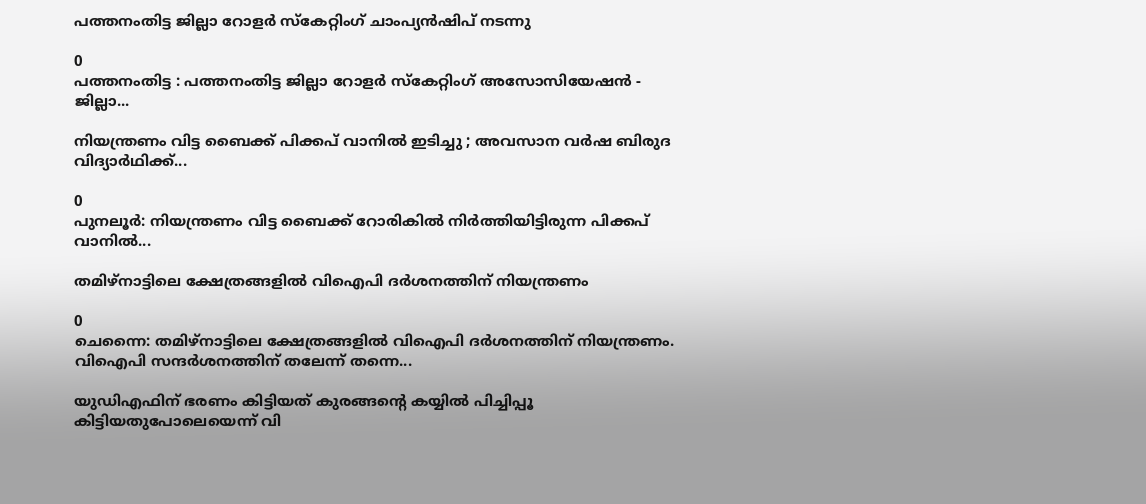പത്തനംതിട്ട ജില്ലാ റോളർ സ്കേറ്റിംഗ് ചാംപ്യൻഷിപ് നടന്നു

0
പത്തനംതിട്ട : പത്തനംതിട്ട ജില്ലാ റോളർ സ്കേറ്റിംഗ് അസോസിയേഷൻ - ജില്ലാ...

നിയന്ത്രണം വിട്ട ബൈക്ക് പിക്കപ് വാനിൽ ഇടിച്ചു ; അവസാന വർഷ ബിരുദ വിദ്യാർഥിക്ക്...

0
പുനലൂർ: നിയന്ത്രണം വിട്ട ബൈക്ക് റോരികിൽ നിർത്തിയിട്ടിരുന്ന പിക്കപ് വാനിൽ...

തമിഴ്നാട്ടിലെ ക്ഷേത്രങ്ങളിൽ വിഐപി ദർശനത്തിന് നിയന്ത്രണം

0
ചെന്നൈ: തമിഴ്നാട്ടിലെ ക്ഷേത്രങ്ങളിൽ വിഐപി ദർശനത്തിന് നിയന്ത്രണം. വിഐപി സന്ദർശനത്തിന് തലേന്ന് തന്നെ...

യുഡിഎഫിന് ഭരണം കിട്ടിയത് കുരങ്ങന്റെ കയ്യിൽ പിച്ചിപ്പൂ കിട്ടിയതുപോലെയെന്ന് വി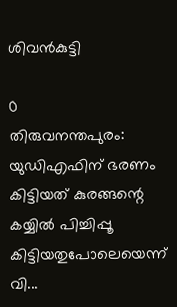ശിവൻകുട്ടി

0
തിരുവനന്തപുരം: യുഡിഎഫിന് ഭരണം കിട്ടിയത് കുരങ്ങന്റെ കയ്യിൽ പിച്ചിപ്പൂ കിട്ടിയതുപോലെയെന്ന് വി...